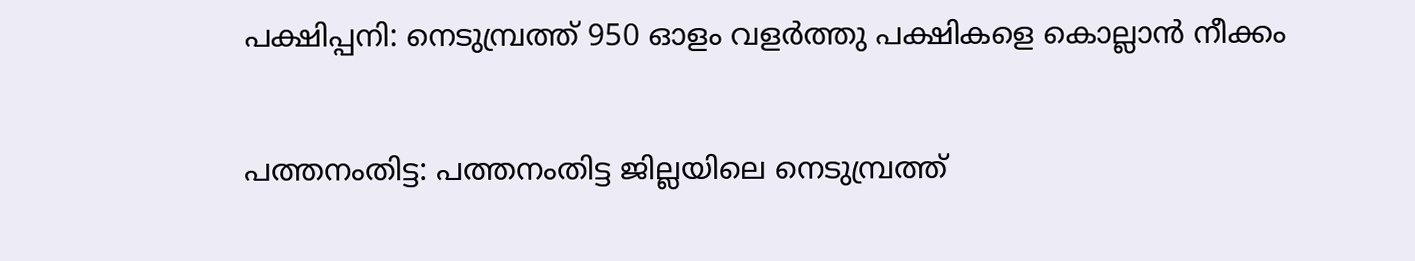പക്ഷിപ്പനി: നെടുമ്പ്രത്ത് 950 ഓളം വളര്‍ത്തു പക്ഷികളെ കൊല്ലാന്‍ നീക്കം

പത്തനംതിട്ട: പത്തനംതിട്ട ജില്ലയിലെ നെടുമ്പ്രത്ത്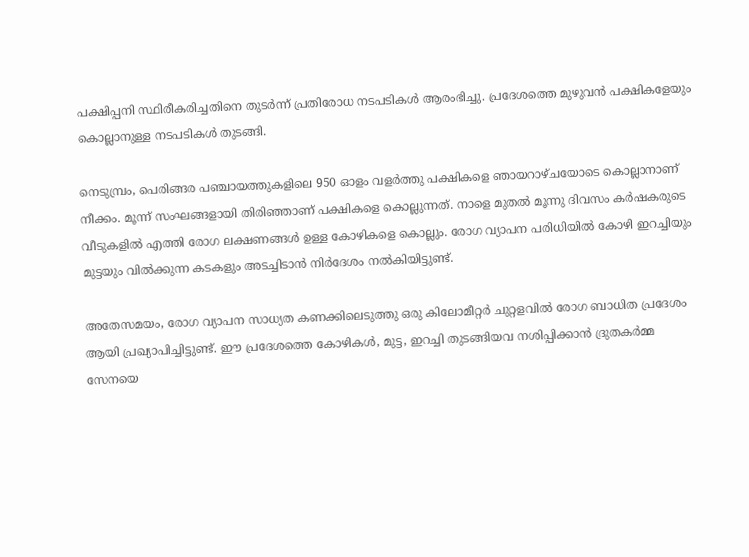പക്ഷിപ്പനി സ്ഥിരീകരിച്ചതിനെ തുടര്‍ന്ന് പ്രതിരോധ നടപടികള്‍ ആരംഭിച്ചു. പ്രദേശത്തെ മുഴുവന്‍ പക്ഷികളേയും കൊല്ലാനുള്ള നടപടികള്‍ തുടങ്ങി.

നെടുമ്പ്രം, പെരിങ്ങര പഞ്ചായത്തുകളിലെ 950 ഓളം വളര്‍ത്തു പക്ഷികളെ ഞായറാഴ്ചയോടെ കൊല്ലാനാണ് നീക്കം. മൂന്ന് സംഘങ്ങളായി തിരിഞ്ഞാണ് പക്ഷികളെ കൊല്ലുന്നത്. നാളെ മുതല്‍ മൂന്നു ദിവസം കര്‍ഷകരുടെ വീടുകളില്‍ എത്തി രോഗ ലക്ഷണങ്ങള്‍ ഉള്ള കോഴികളെ കൊല്ലും. രോഗ വ്യാപന പരിധിയില്‍ കോഴി ഇറച്ചിയും മുട്ടയും വില്‍ക്കുന്ന കടകളും അടച്ചിടാന്‍ നിര്‍ദേശം നല്‍കിയിട്ടുണ്ട്.

അതേസമയം, രോഗ വ്യാപന സാധ്യത കണക്കിലെടുത്തു ഒരു കിലോമീറ്റര്‍ ചുറ്റളവില്‍ രോഗ ബാധിത പ്രദേശം ആയി പ്രഖ്യാപിച്ചിട്ടുണ്ട്. ഈ പ്രദേശത്തെ കോഴികള്‍, മുട്ട, ഇറച്ചി തുടങ്ങിയവ നശിപ്പിക്കാന്‍ ദ്രുതകര്‍മ്മ സേനയെ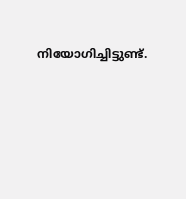നിയോഗിച്ചിട്ടുണ്ട്.